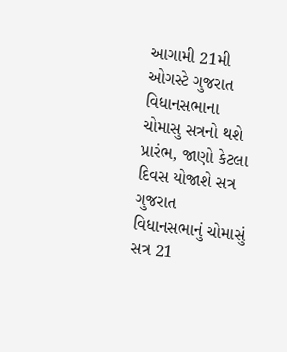આગામી 21મી ઓગસ્ટે ગુજરાત વિધાનસભાના ચોમાસુ સત્રનો થશે પ્રારંભ, જાણો કેટલા દિવસ યોજાશે સત્ર
ગુજરાત વિધાનસભાનું ચોમાસું સત્ર 21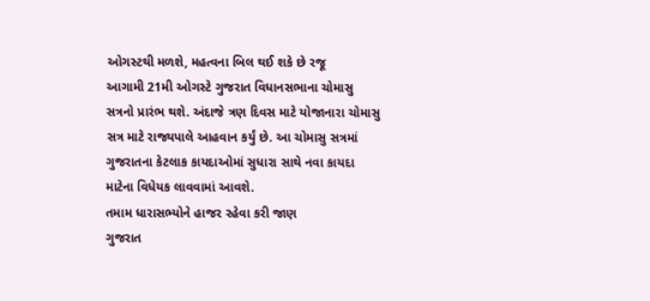ઓગસ્ટથી મળશે, મહત્વના બિલ થઈ શકે છે રજૂ
આગામી 21મી ઓગસ્ટે ગુજરાત વિધાનસભાના ચોમાસુ સત્રનો પ્રારંભ થશે. અંદાજે ત્રણ દિવસ માટે યોજાનારા ચોમાસુ સત્ર માટે રાજ્યપાલે આહવાન કર્યું છે. આ ચોમાસુ સત્રમાં ગુજરાતના કેટલાક કાયદાઓમાં સુધારા સાથે નવા કાયદા માટેના વિધેયક લાવવામાં આવશે.
તમામ ધારાસભ્યોને હાજર રહેવા કરી જાણ
ગુજરાત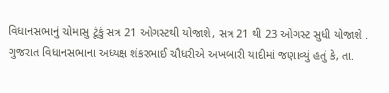વિધાનસભાનું ચોમાસુ ટૂંકું સત્ર 21 ઓગસ્ટથી યોજાશે, સત્ર 21 થી 23 ઓગસ્ટ સુધી યોજાશે . ગુજરાત વિધાનસભાના અધ્યક્ષ શંકરભાઈ ચૌધરીએ અખબારી યાદીમાં જણાવ્યું હતું કે, તા.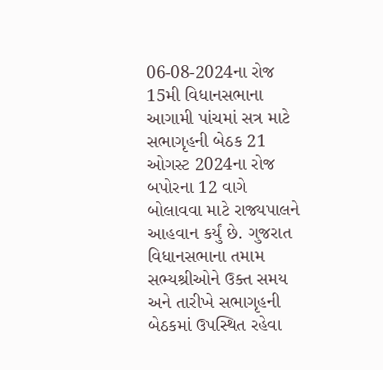06-08-2024ના રોજ 15મી વિધાનસભાના આગામી પાંચમાં સત્ર માટે સભાગૃહની બેઠક 21 ઓગસ્ટ 2024ના રોજ બપોરના 12 વાગે બોલાવવા માટે રાજ્યપાલને આહવાન કર્યું છે. ગુજરાત વિધાનસભાના તમામ સભ્યશ્રીઓને ઉક્ત સમય અને તારીખે સભાગૃહની બેઠકમાં ઉપસ્થિત રહેવા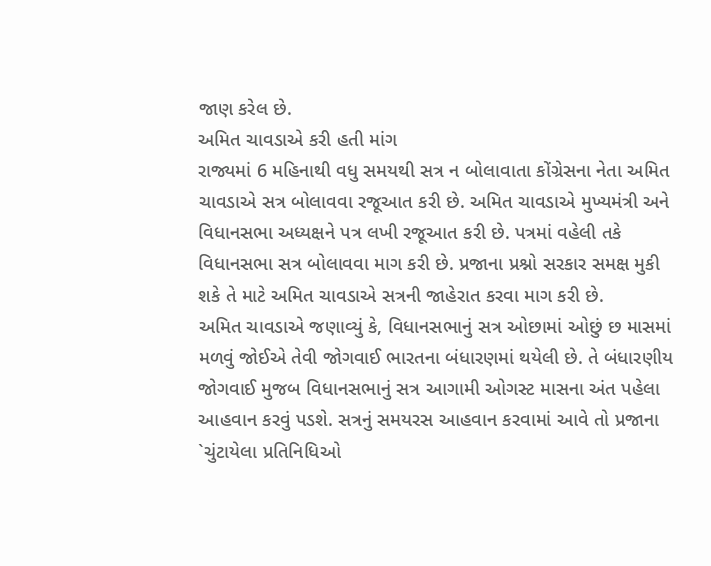જાણ કરેલ છે.
અમિત ચાવડાએ કરી હતી માંગ
રાજ્યમાં 6 મહિનાથી વધુ સમયથી સત્ર ન બોલાવાતા કોંગ્રેસના નેતા અમિત ચાવડાએ સત્ર બોલાવવા રજૂઆત કરી છે. અમિત ચાવડાએ મુખ્યમંત્રી અને વિધાનસભા અધ્યક્ષને પત્ર લખી રજૂઆત કરી છે. પત્રમાં વહેલી તકે વિધાનસભા સત્ર બોલાવવા માગ કરી છે. પ્રજાના પ્રશ્નો સરકાર સમક્ષ મુકી શકે તે માટે અમિત ચાવડાએ સત્રની જાહેરાત કરવા માગ કરી છે.
અમિત ચાવડાએ જણાવ્યું કે, વિધાનસભાનું સત્ર ઓછામાં ઓછું છ માસમાં મળવું જોઈએ તેવી જોગવાઈ ભારતના બંધારણમાં થયેલી છે. તે બંધારણીય જોગવાઈ મુજબ વિધાનસભાનું સત્ર આગામી ઓગસ્ટ માસના અંત પહેલા આહવાન કરવું પડશે. સત્રનું સમયરસ આહવાન કરવામાં આવે તો પ્રજાના `ચુંટાયેલા પ્રતિનિધિઓ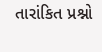તારાંકિત પ્રશ્નો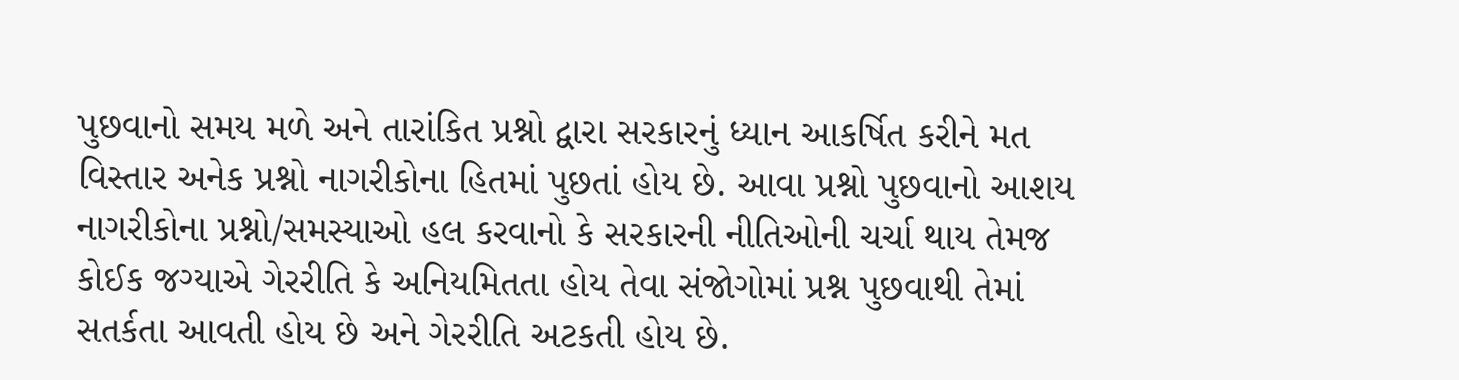પુછવાનો સમય મળે અને તારાંકિત પ્રશ્નો દ્વારા સરકારનું ધ્યાન આકર્ષિત કરીને મત વિસ્તાર અનેક પ્રશ્નો નાગરીકોના હિતમાં પુછતાં હોય છે. આવા પ્રશ્નો પુછવાનો આશય નાગરીકોના પ્રશ્નો/સમસ્યાઓ હલ કરવાનો કે સરકારની નીતિઓની ચર્ચા થાય તેમજ કોઈક જગ્યાએ ગેરરીતિ કે અનિયમિતતા હોય તેવા સંજોગોમાં પ્રશ્ન પુછવાથી તેમાં સતર્કતા આવતી હોય છે અને ગેરરીતિ અટકતી હોય છે.